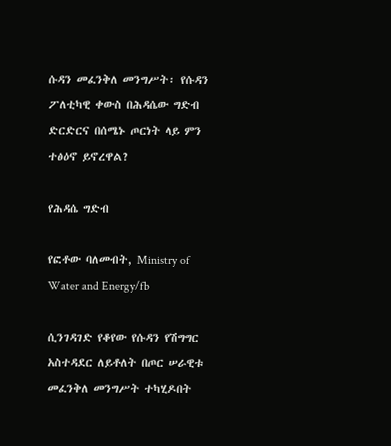ሱዳን መፈንቅለ መንግሥት፡ የሱዳን ፖለቲካዊ ቀውስ በሕዳሴው ግድብ ድርድርና በሰሜኑ ጦርነት ላይ ምን ተፅዕኖ ይኖረዋል?

የሕዳሴ ግድብ

የፎቶው ባለመብት, Ministry of Water and Energy/fb

ሲንገዳገድ የቆየው የሱዳን የሽግግር አስተዳደር ለይቶለት በጦር ሠራዊቱ መፈንቅለ መንግሥት ተካሂዶበት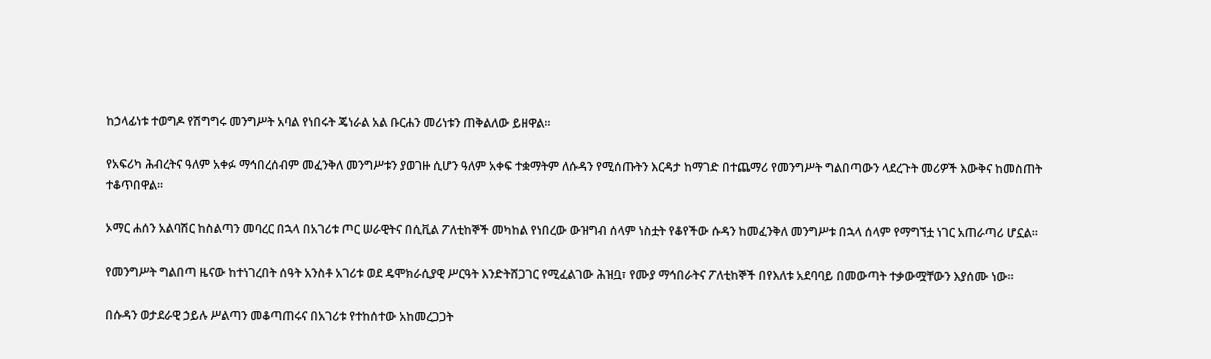ከኃላፊነቱ ተወግዶ የሽግግሩ መንግሥት አባል የነበሩት ጄነራል አል ቡርሐን መሪነቱን ጠቅልለው ይዘዋል።

የአፍሪካ ሕብረትና ዓለም አቀፉ ማኅበረሰብም መፈንቅለ መንግሥቱን ያወገዙ ሲሆን ዓለም አቀፍ ተቋማትም ለሱዳን የሚሰጡትን እርዳታ ከማገድ በተጨማሪ የመንግሥት ግልበጣውን ላደረጉት መሪዎች እውቅና ከመስጠት ተቆጥበዋል።

ኦማር ሐሰን አልባሽር ከስልጣን መባረር በኋላ በአገሪቱ ጦር ሠራዊትና በሲቪል ፖለቲከኞች መካከል የነበረው ውዝግብ ሰላም ነስቷት የቆየችው ሱዳን ከመፈንቅለ መንግሥቱ በኋላ ሰላም የማግኘቷ ነገር አጠራጣሪ ሆኗል።

የመንግሥት ግልበጣ ዜናው ከተነገረበት ሰዓት አንስቶ አገሪቱ ወደ ዴሞክራሲያዊ ሥርዓት እንድትሸጋገር የሚፈልገው ሕዝቧ፣ የሙያ ማኅበራትና ፖለቲከኞች በየእለቱ አደባባይ በመውጣት ተቃውሟቸውን እያሰሙ ነው።

በሱዳን ወታደራዊ ኃይሉ ሥልጣን መቆጣጠሩና በአገሪቱ የተከሰተው አከመረጋጋት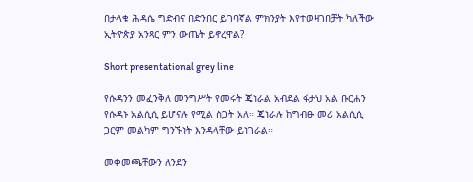በታላቁ ሕዳሴ ግድብና በድንበር ይገባኛል ምክንያት እየተወዛገበቻት ካለችው ኢትዮጵያ አንጻር ምን ውጤት ይኖረዋል?

Short presentational grey line

የሱዳንን መፈንቅለ መንግሥት የመሩት ጄነራል አብደል ፋታህ አል ቡርሐን የሱዳኑ አልሲሲ ይሆናሉ የሚል ስጋት አለ። ጄነራሉ ከግብፁ መሪ አልሲሲ ጋርም መልካም ግንኙነት እንዳላቸው ይነገራል።

መቀመጫቸውን ለንደን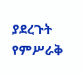ያደረጉት የምሥራቅ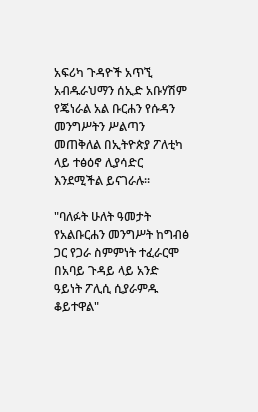አፍሪካ ጉዳዮች አጥኚ አብዱራህማን ሰኢድ አቡሃሽም የጄነራል አል ቡርሐን የሱዳን መንግሥትን ሥልጣን መጠቅለል በኢትዮጵያ ፖለቲካ ላይ ተፅዕኖ ሊያሳድር እንደሚችል ይናገራሉ።

"ባለፉት ሁለት ዓመታት የአልቡርሐን መንግሥት ከግብፅ ጋር የጋራ ስምምነት ተፈራርሞ በአባይ ጉዳይ ላይ አንድ ዓይነት ፖሊሲ ሲያራምዱ ቆይተዋል"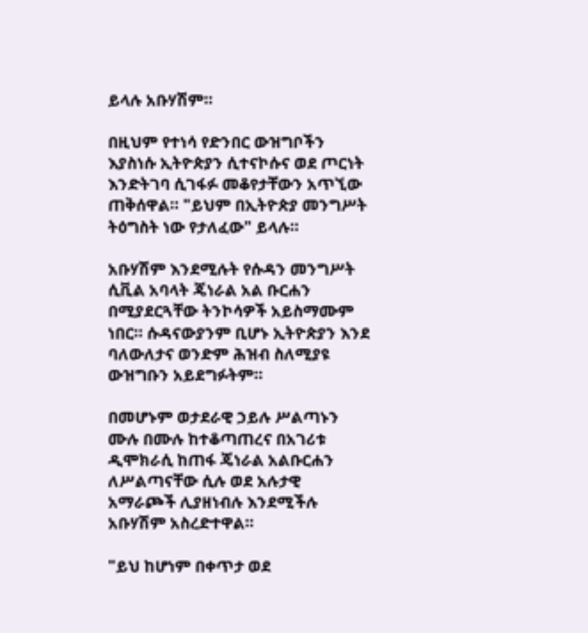ይላሉ አቡሃሽም።

በዚህም የተነሳ የድንበር ውዝግቦችን እያስነሱ ኢትዮጵያን ሲተናኮሱና ወደ ጦርነት እንድትገባ ሲገፋፉ መቆየታቸውን አጥኚው ጠቅሰዋል። "ይህም በኢትዮጵያ መንግሥት ትዕግስት ነው የታለፈው" ይላሉ።

አቡሃሽም እንደሚሉት የሱዳን መንግሥት ሲቪል አባላት ጄነራል አል ቡርሐን በሚያደርጓቸው ትንኮሳዎች አይስማሙም ነበር። ሱዳናውያንም ቢሆኑ ኢትዮጵያን እንደ ባለውለታና ወንድም ሕዝብ ስለሚያዩ ውዝግቡን አይደግፉትም።

በመሆኑም ወታደራዊ ኃይሉ ሥልጣኑን ሙሉ በሙሉ ከተቆጣጠረና በአገሪቱ ዲሞክራሲ ከጠፋ ጄነራል አልቡርሐን ለሥልጣናቸው ሲሉ ወደ አሉታዊ አማራጮች ሊያዘነብሉ እንደሚችሉ አቡሃሽም አስረድተዋል።

"ይህ ከሆነም በቀጥታ ወደ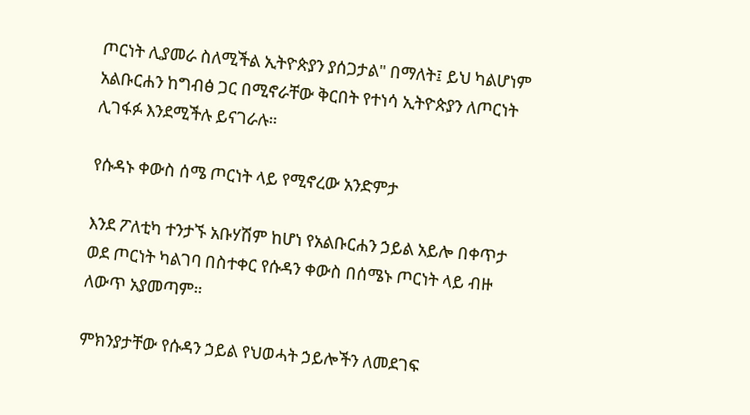ጦርነት ሊያመራ ስለሚችል ኢትዮጵያን ያሰጋታል" በማለት፤ ይህ ካልሆነም አልቡርሐን ከግብፅ ጋር በሚኖራቸው ቅርበት የተነሳ ኢትዮጵያን ለጦርነት ሊገፋፉ እንደሚችሉ ይናገራሉ።

የሱዳኑ ቀውስ ሰሜ ጦርነት ላይ የሚኖረው አንድምታ

እንደ ፖለቲካ ተንታኙ አቡሃሽም ከሆነ የአልቡርሐን ኃይል አይሎ በቀጥታ ወደ ጦርነት ካልገባ በስተቀር የሱዳን ቀውስ በሰሜኑ ጦርነት ላይ ብዙ ለውጥ አያመጣም።

ምክንያታቸው የሱዳን ኃይል የህወሓት ኃይሎችን ለመደገፍ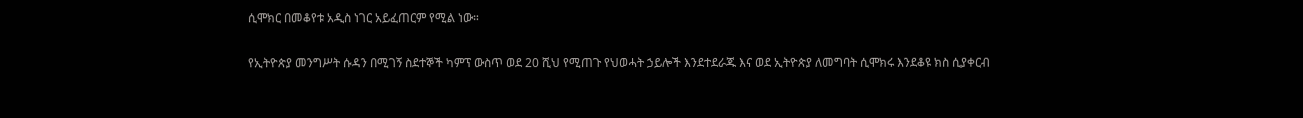ሲሞክር በመቆየቱ አዲስ ነገር አይፈጠርም የሚል ነው።

የኢትዮጵያ መንግሥት ሱዳን በሚገኝ ስደተኞች ካምፕ ውስጥ ወደ 20 ሺህ የሚጠጉ የህወሓት ኃይሎች እንደተደራጁ እና ወደ ኢትዮጵያ ለመግባት ሲሞክሩ እንደቆዩ ክስ ሲያቀርብ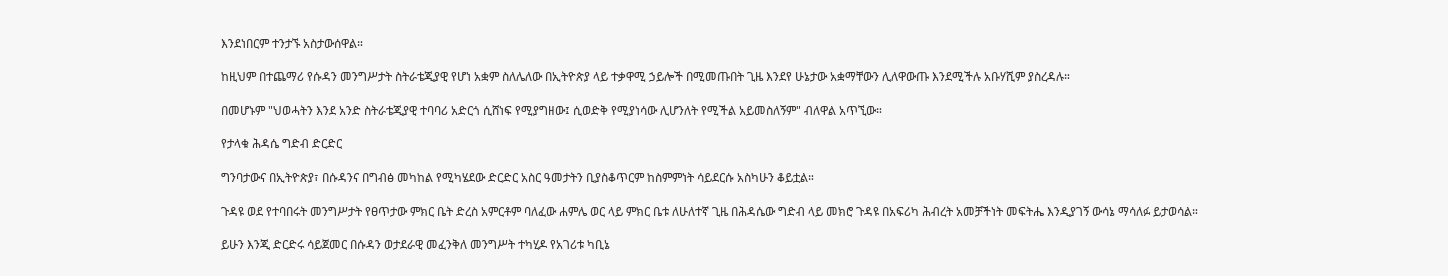እንደነበርም ተንታኙ አስታውሰዋል።

ከዚህም በተጨማሪ የሱዳን መንግሥታት ስትራቴጂያዊ የሆነ አቋም ስለሌለው በኢትዮጵያ ላይ ተቃዋሚ ኃይሎች በሚመጡበት ጊዜ እንደየ ሁኔታው አቋማቸውን ሊለዋውጡ እንደሚችሉ አቡሃሺም ያስረዳሉ።

በመሆኑም "ህወሓትን እንደ አንድ ስትራቴጂያዊ ተባባሪ አድርጎ ሲሸነፍ የሚያግዘው፤ ሲወድቅ የሚያነሳው ሊሆንለት የሚችል አይመስለኝም" ብለዋል አጥኚው።

የታላቁ ሕዳሴ ግድብ ድርድር

ግንባታውና በኢትዮጵያ፣ በሱዳንና በግብፅ መካከል የሚካሄደው ድርድር አስር ዓመታትን ቢያስቆጥርም ከስምምነት ሳይደርሱ አስካሁን ቆይቷል።

ጉዳዩ ወደ የተባበሩት መንግሥታት የፀጥታው ምክር ቤት ድረስ አምርቶም ባለፈው ሐምሌ ወር ላይ ምክር ቤቱ ለሁለተኛ ጊዜ በሕዳሴው ግድብ ላይ መክሮ ጉዳዩ በአፍሪካ ሕብረት አመቻችነት መፍትሔ እንዲያገኝ ውሳኔ ማሳለፉ ይታወሳል።

ይሁን እንጂ ድርድሩ ሳይጀመር በሱዳን ወታደራዊ መፈንቅለ መንግሥት ተካሂዶ የአገሪቱ ካቢኔ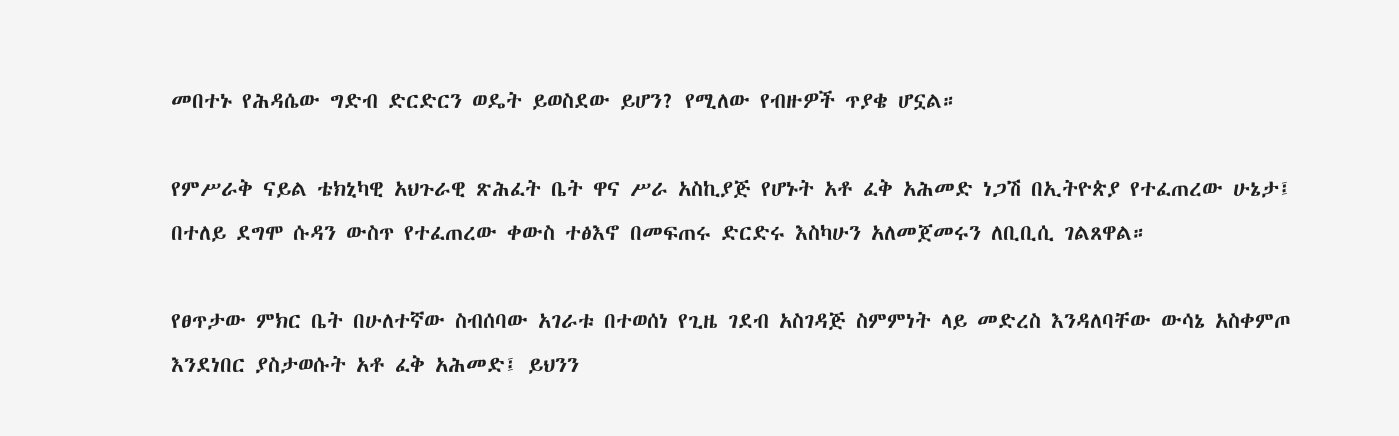መበተኑ የሕዳሴው ግድብ ድርድርን ወዴት ይወስደው ይሆን? የሚለው የብዙዎች ጥያቄ ሆኗል።

የምሥራቅ ናይል ቴክኒካዊ አህጉራዊ ጽሕፈት ቤት ዋና ሥራ አስኪያጅ የሆኑት አቶ ፈቅ አሕመድ ነጋሽ በኢትዮጵያ የተፈጠረው ሁኔታ፤ በተለይ ደግሞ ሱዳን ውስጥ የተፈጠረው ቀውስ ተፅእኖ በመፍጠሩ ድርድሩ እስካሁን አለመጀመሩን ለቢቢሲ ገልጸዋል።

የፀጥታው ምክር ቤት በሁለተኛው ስብሰባው አገራቱ በተወሰነ የጊዜ ገደብ አስገዳጅ ስምምነት ላይ መድረስ እንዳለባቸው ውሳኔ አስቀምጦ እንደነበር ያስታወሱት አቶ ፈቅ አሕመድ፤ ይህንን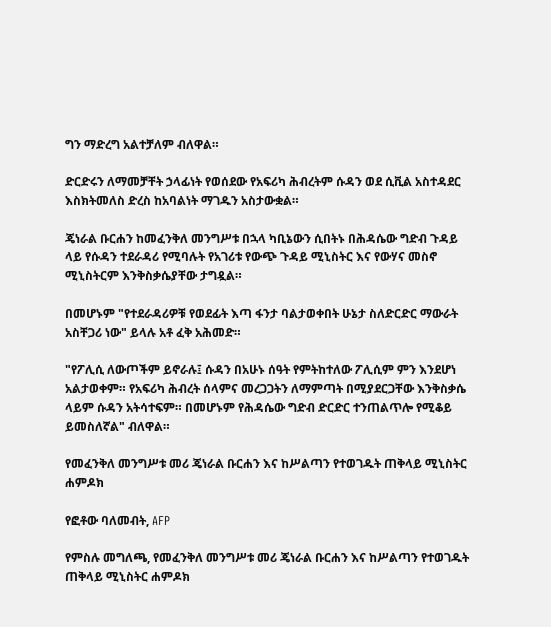ግን ማድረግ አልተቻለም ብለዋል።

ድርድሩን ለማመቻቸት ኃላፊነት የወሰደው የአፍሪካ ሕብረትም ሱዳን ወደ ሲቪል አስተዳደር እስክትመለስ ድረስ ከአባልነት ማገዱን አስታውቋል።

ጄነራል ቡርሐን ከመፈንቅለ መንግሥቱ በኋላ ካቢኔውን ሲበትኑ በሕዳሴው ግድብ ጉዳይ ላይ የሱዳን ተደራዳሪ የሚባሉት የአገሪቱ የውጭ ጉዳይ ሚኒስትር እና የውሃና መስኖ ሚኒስትርም እንቅስቃሴያቸው ታግዷል።

በመሆኑም "የተደራዳሪዎቹ የወደፊት እጣ ፋንታ ባልታወቀበት ሁኔታ ስለድርድር ማውራት አስቸጋሪ ነው" ይላሉ አቶ ፈቅ አሕመድ።

"የፖሊሲ ለውጦችም ይኖራሉ፤ ሱዳን በአሁኑ ሰዓት የምትከተለው ፖሊሲም ምን እንደሆነ አልታወቀም። የአፍሪካ ሕብረት ሰላምና መረጋጋትን ለማምጣት በሚያደርጋቸው እንቅስቃሴ ላይም ሱዳን አትሳተፍም። በመሆኑም የሕዳሴው ግድብ ድርድር ተንጠልጥሎ የሚቆይ ይመስለኛል" ብለዋል።

የመፈንቅለ መንግሥቱ መሪ ጄነራል ቡርሐን እና ከሥልጣን የተወገዱት ጠቅላይ ሚኒስትር ሐምዶክ

የፎቶው ባለመብት, AFP

የምስሉ መግለጫ, የመፈንቅለ መንግሥቱ መሪ ጄነራል ቡርሐን እና ከሥልጣን የተወገዱት ጠቅላይ ሚኒስትር ሐምዶክ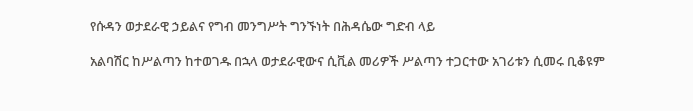የሱዳን ወታደራዊ ኃይልና የግብ መንግሥት ግንኙነት በሕዳሴው ግድብ ላይ

አልባሽር ከሥልጣን ከተወገዱ በኋላ ወታደራዊውና ሲቪል መሪዎች ሥልጣን ተጋርተው አገሪቱን ሲመሩ ቢቆዩም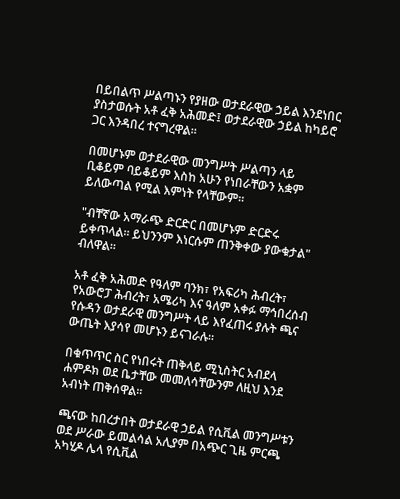በይበልጥ ሥልጣኑን የያዘው ወታደራዊው ኃይል እንደነበር ያስታወሱት አቶ ፈቅ አሕመድ፤ ወታደራዊው ኃይል ከካይሮ ጋር እንዳበረ ተናግረዋል።

በመሆኑም ወታደራዊው መንግሥት ሥልጣን ላይ ቢቆይም ባይቆይም እስከ አሁን የነበራቸውን አቋም ይለውጣል የሚል እምነት የላቸውም።

"ብቸኛው አማራጭ ድርድር በመሆኑም ድርድሩ ይቀጥላል። ይህንንም እነርሱም ጠንቅቀው ያውቁታል" ብለዋል።

አቶ ፈቅ አሕመድ የዓለም ባንክ፣ የአፍሪካ ሕብረት፣ የአውሮፓ ሕብረት፣ አሜሪካ እና ዓለም አቀፉ ማኅበረሰብ የሱዳን ወታደራዊ መንግሥት ላይ እየፈጠሩ ያሉት ጫና ውጤት እያሳየ መሆኑን ይናገራሉ።

በቁጥጥር ስር የነበሩት ጠቅላይ ሚኒስትር አብደላ ሐምዶክ ወደ ቤታቸው መመለሳቸውንም ለዚህ እንደ አብነት ጠቅሰዋል።

ጫናው ከበረታበት ወታደራዊ ኃይል የሲቪል መንግሥቱን ወደ ሥራው ይመልሳል አሊያም በአጭር ጊዜ ምርጫ አካሂዶ ሌላ የሲቪል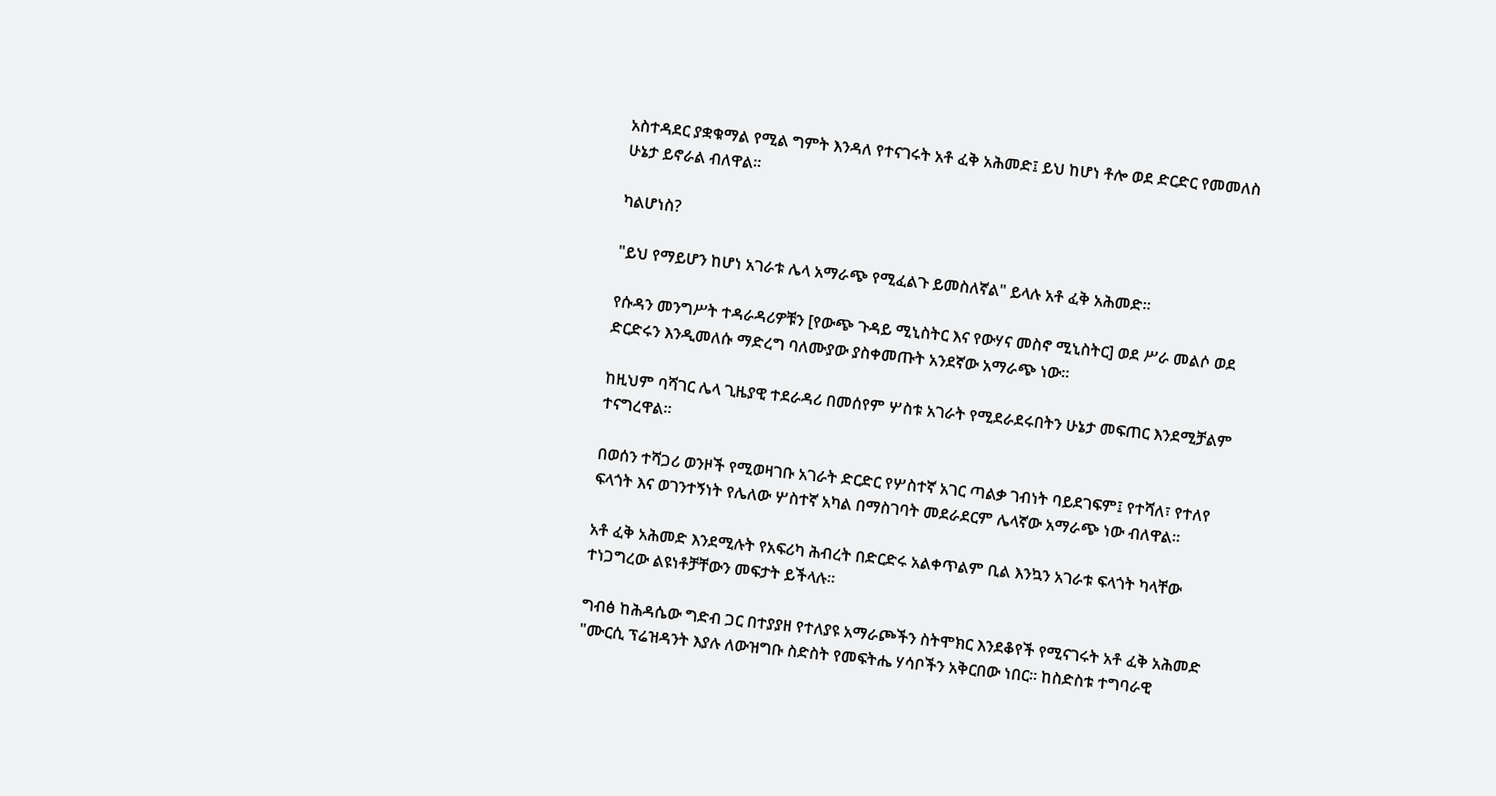አስተዳደር ያቋቁማል የሚል ግምት እንዳለ የተናገሩት አቶ ፈቅ አሕመድ፤ ይህ ከሆነ ቶሎ ወደ ድርድር የመመለስ ሁኔታ ይኖራል ብለዋል።

ካልሆነስ?

"ይህ የማይሆን ከሆነ አገራቱ ሌላ አማራጭ የሚፈልጉ ይመስለኛል" ይላሉ አቶ ፈቅ አሕመድ።

የሱዳን መንግሥት ተዳራዳሪዎቹን [የውጭ ጉዳይ ሚኒስትር እና የውሃና መስኖ ሚኒስትር] ወደ ሥራ መልሶ ወደ ድርድሩን እንዲመለሱ ማድረግ ባለሙያው ያስቀመጡት አንደኛው አማራጭ ነው።

ከዚህም ባሻገር ሌላ ጊዜያዊ ተደራዳሪ በመሰየም ሦስቱ አገራት የሚደራደሩበትን ሁኔታ መፍጠር እንደሚቻልም ተናግረዋል።

በወሰን ተሻጋሪ ወንዞች የሚወዛገቡ አገራት ድርድር የሦስተኛ አገር ጣልቃ ገብነት ባይደገፍም፤ የተሻለ፣ የተለየ ፍላጎት እና ወገንተኝነት የሌለው ሦስተኛ አካል በማስገባት መደራደርም ሌላኛው አማራጭ ነው ብለዋል።

አቶ ፈቅ አሕመድ እንደሚሉት የአፍሪካ ሕብረት በድርድሩ አልቀጥልም ቢል እንኳን አገራቱ ፍላጎት ካላቸው ተነጋግረው ልዩነቶቻቸውን መፍታት ይችላሉ።

ግብፅ ከሕዳሴው ግድብ ጋር በተያያዘ የተለያዩ አማራጮችን ስትሞክር እንደቆየች የሚናገሩት አቶ ፈቅ አሕመድ "ሙርሲ ፕሬዝዳንት እያሉ ለውዝግቡ ስድስት የመፍትሔ ሃሳቦችን አቅርበው ነበር። ከስድስቱ ተግባራዊ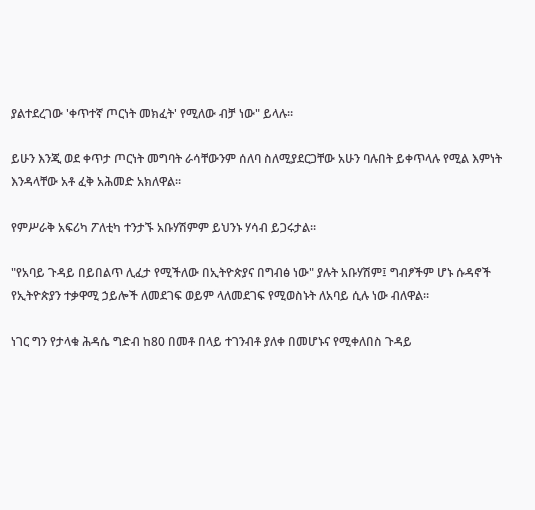ያልተደረገው 'ቀጥተኛ ጦርነት መክፈት' የሚለው ብቻ ነው" ይላሉ።

ይሁን እንጂ ወደ ቀጥታ ጦርነት መግባት ራሳቸውንም ሰለባ ስለሚያደርጋቸው አሁን ባሉበት ይቀጥላሉ የሚል እምነት እንዳላቸው አቶ ፈቅ አሕመድ አክለዋል።

የምሥራቅ አፍሪካ ፖለቲካ ተንታኙ አቡሃሽምም ይህንኑ ሃሳብ ይጋሩታል።

"የአባይ ጉዳይ በይበልጥ ሊፈታ የሚችለው በኢትዮጵያና በግብፅ ነው" ያሉት አቡሃሽም፤ ግብፆችም ሆኑ ሱዳኖች የኢትዮጵያን ተቃዋሚ ኃይሎች ለመደገፍ ወይም ላለመደገፍ የሚወስኑት ለአባይ ሲሉ ነው ብለዋል።

ነገር ግን የታላቁ ሕዳሴ ግድብ ከ80 በመቶ በላይ ተገንብቶ ያለቀ በመሆኑና የሚቀለበስ ጉዳይ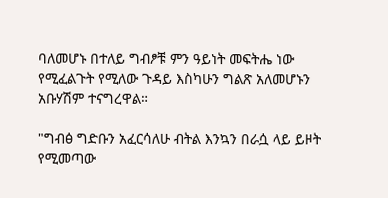ባለመሆኑ በተለይ ግብፆቹ ምን ዓይነት መፍትሔ ነው የሚፈልጉት የሚለው ጉዳይ እስካሁን ግልጽ አለመሆኑን አቡሃሽም ተናግረዋል።

"ግብፅ ግድቡን አፈርሳለሁ ብትል እንኳን በራሷ ላይ ይዞት የሚመጣው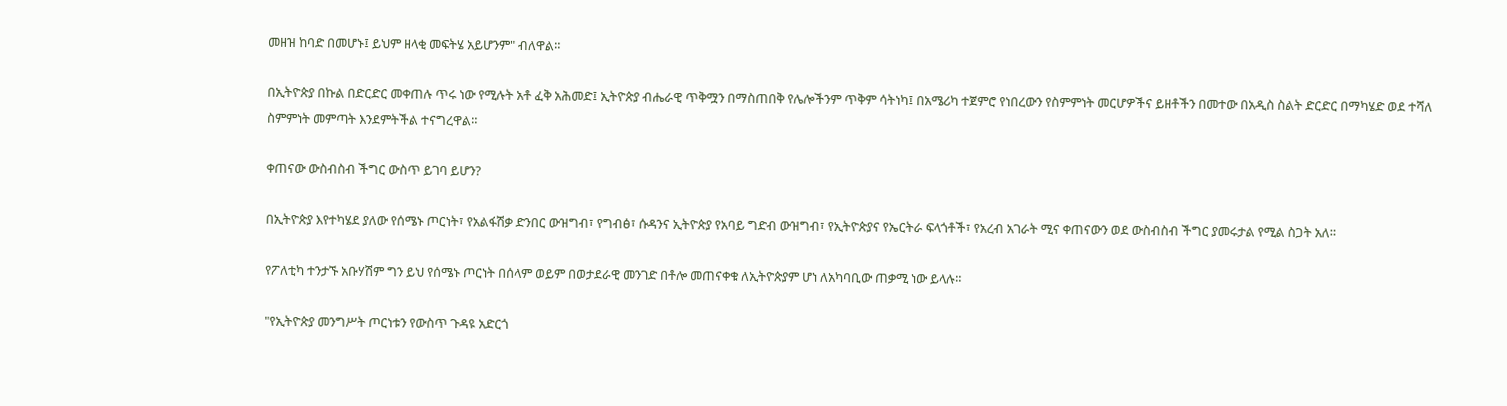መዘዝ ከባድ በመሆኑ፤ ይህም ዘላቂ መፍትሄ አይሆንም" ብለዋል።

በኢትዮጵያ በኩል በድርድር መቀጠሉ ጥሩ ነው የሚሉት አቶ ፈቅ አሕመድ፤ ኢትዮጵያ ብሔራዊ ጥቅሟን በማስጠበቅ የሌሎችንም ጥቅም ሳትነካ፤ በአሜሪካ ተጀምሮ የነበረውን የስምምነት መርሆዎችና ይዘቶችን በመተው በአዲስ ስልት ድርድር በማካሄድ ወደ ተሻለ ስምምነት መምጣት እንደምትችል ተናግረዋል።

ቀጠናው ውስብስብ ችግር ውስጥ ይገባ ይሆን?

በኢትዮጵያ እየተካሄደ ያለው የሰሜኑ ጦርነት፣ የአልፋሽቃ ድንበር ውዝግብ፣ የግብፅ፣ ሱዳንና ኢትዮጵያ የአባይ ግድብ ውዝግብ፣ የኢትዮጵያና የኤርትራ ፍላጎቶች፣ የአረብ አገራት ሚና ቀጠናውን ወደ ውስብስብ ችግር ያመሩታል የሚል ስጋት አለ።

የፖለቲካ ተንታኙ አቡሃሽም ግን ይህ የሰሜኑ ጦርነት በሰላም ወይም በወታደራዊ መንገድ በቶሎ መጠናቀቁ ለኢትዮጵያም ሆነ ለአካባቢው ጠቃሚ ነው ይላሉ።

"የኢትዮጵያ መንግሥት ጦርነቱን የውስጥ ጉዳዩ አድርጎ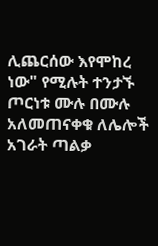ሊጨርሰው እየሞከረ ነው" የሚሉት ተንታኙ ጦርነቱ ሙሉ በሙሉ አለመጠናቀቁ ለሌሎች አገራት ጣልቃ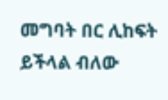መግባት በር ሊከፍት ይችላል ብለው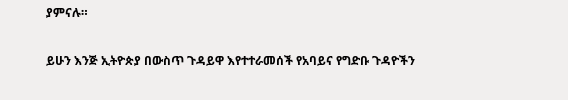ያምናሉ።

ይሁን እንጅ ኢትዮጵያ በውስጥ ጉዳይዋ እየተተራመሰች የአባይና የግድቡ ጉዳዮችን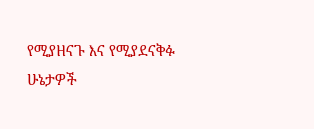የሚያዘናጉ እና የሚያደናቅፉ ሁኔታዎች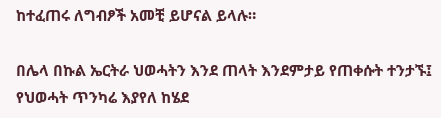ከተፈጠሩ ለግብፆች አመቺ ይሆናል ይላሉ።

በሌላ በኩል ኤርትራ ህወሓትን እንደ ጠላት እንደምታይ የጠቀሱት ተንታኙ፤ የህወሓት ጥንካሬ እያየለ ከሄደ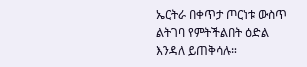ኤርትራ በቀጥታ ጦርነቱ ውስጥ ልትገባ የምትችልበት ዕድል እንዳለ ይጠቅሳሉ።